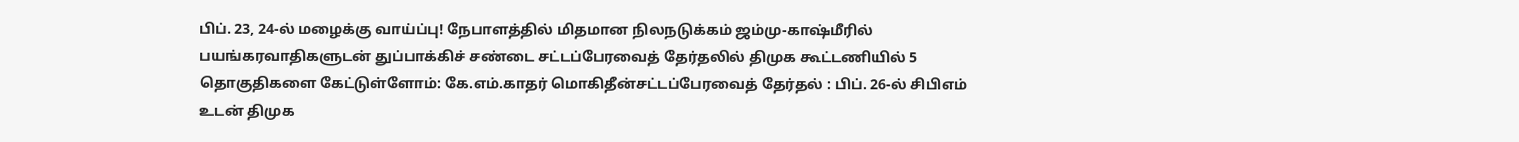பிப். 23, 24-ல் மழைக்கு வாய்ப்பு! நேபாளத்தில் மிதமான நிலநடுக்கம் ஜம்மு-காஷ்மீரில் பயங்கரவாதிகளுடன் துப்பாக்கிச் சண்டை சட்டப்பேரவைத் தேர்தலில் திமுக கூட்டணியில் 5 தொகுதிகளை கேட்டுள்ளோம்: கே.எம்.காதர் மொகிதீன்சட்டப்பேரவைத் தேர்தல் : பிப். 26-ல் சிபிஎம் உடன் திமுக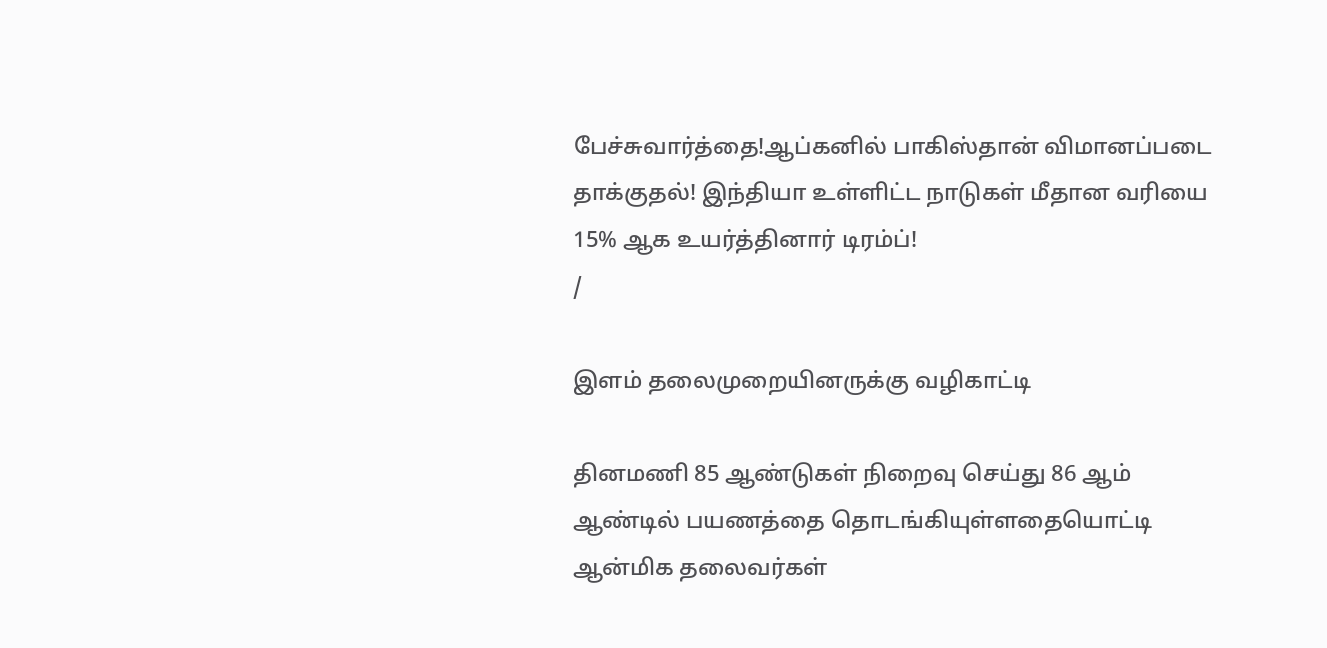பேச்சுவார்த்தை!ஆப்கனில் பாகிஸ்தான் விமானப்படை தாக்குதல்! இந்தியா உள்ளிட்ட நாடுகள் மீதான வரியை 15% ஆக உயர்த்தினார் டிரம்ப்!
/

இளம் தலைமுறையினருக்கு வழிகாட்டி

தினமணி 85 ஆண்டுகள் நிறைவு செய்து 86 ஆம் ஆண்டில் பயணத்தை தொடங்கியுள்ளதையொட்டி ஆன்மிக தலைவர்கள்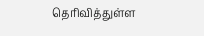தெரிவித்துள்ள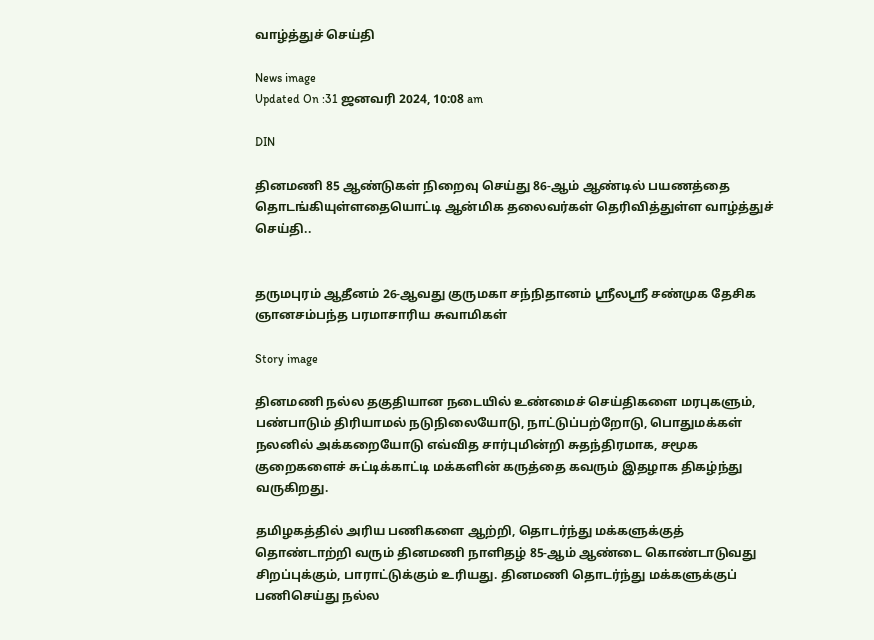வாழ்த்துச் செய்தி

News image
Updated On :31 ஜனவரி 2024, 10:08 am

DIN

தினமணி 85 ஆண்டுகள் நிறைவு செய்து 86-ஆம் ஆண்டில் பயணத்தை தொடங்கியுள்ளதையொட்டி ஆன்மிக தலைவர்கள் தெரிவித்துள்ள வாழ்த்துச் செய்தி..


தருமபுரம் ஆதீனம் 26-ஆவது குருமகா சந்நிதானம் ஸ்ரீலஸ்ரீ சண்முக தேசிக ஞானசம்பந்த பரமாசாரிய சுவாமிகள்

Story image

தினமணி நல்ல தகுதியான நடையில் உண்மைச் செய்திகளை மரபுகளும், பண்பாடும் திரியாமல் நடுநிலையோடு, நாட்டுப்பற்றோடு, பொதுமக்கள் நலனில் அக்கறையோடு எவ்வித சார்புமின்றி சுதந்திரமாக, சமூக குறைகளைச் சுட்டிக்காட்டி மக்களின் கருத்தை கவரும் இதழாக திகழ்ந்து வருகிறது.

தமிழகத்தில் அரிய பணிகளை ஆற்றி, தொடர்ந்து மக்களுக்குத் தொண்டாற்றி வரும் தினமணி நாளிதழ் 85-ஆம் ஆண்டை கொண்டாடுவது சிறப்புக்கும், பாராட்டுக்கும் உரியது. தினமணி தொடர்ந்து மக்களுக்குப் பணிசெய்து நல்ல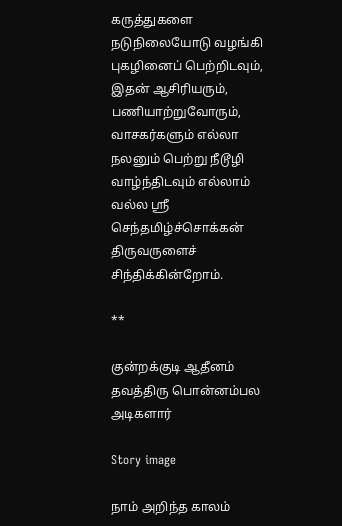கருத்துகளை நடுநிலையோடு வழங்கி புகழினைப் பெற்றிடவும், இதன் ஆசிரியரும், பணியாற்றுவோரும், வாசகர்களும் எல்லா நலனும் பெற்று நீடூழி வாழ்ந்திடவும் எல்லாம் வல்ல ஸ்ரீ செந்தமிழ்ச்சொக்கன் திருவருளைச் சிந்திக்கின்றோம்.

**

குன்றக்குடி ஆதீனம் தவத்திரு பொன்னம்பல அடிகளார்

Story image

நாம் அறிந்த காலம்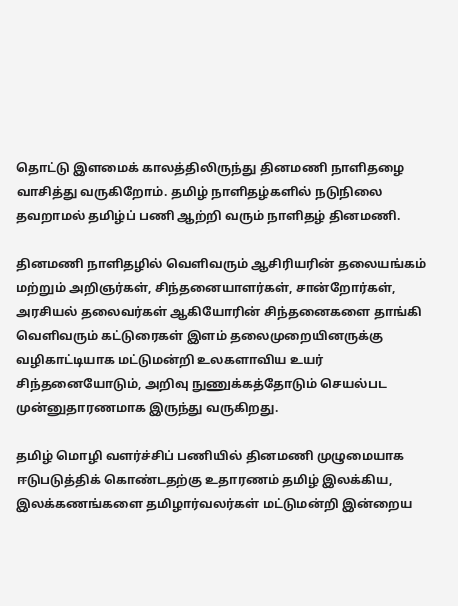தொட்டு இளமைக் காலத்திலிருந்து தினமணி நாளிதழை வாசித்து வருகிறோம். தமிழ் நாளிதழ்களில் நடுநிலை தவறாமல் தமிழ்ப் பணி ஆற்றி வரும் நாளிதழ் தினமணி.

தினமணி நாளிதழில் வெளிவரும் ஆசிரியரின் தலையங்கம் மற்றும் அறிஞர்கள், சிந்தனையாளர்கள், சான்றோர்கள், அரசியல் தலைவர்கள் ஆகியோரின் சிந்தனைகளை தாங்கி வெளிவரும் கட்டுரைகள் இளம் தலைமுறையினருக்கு வழிகாட்டியாக மட்டுமன்றி உலகளாவிய உயர் சிந்தனையோடும், அறிவு நுணுக்கத்தோடும் செயல்பட முன்னுதாரணமாக இருந்து வருகிறது.

தமிழ் மொழி வளர்ச்சிப் பணியில் தினமணி முழுமையாக ஈடுபடுத்திக் கொண்டதற்கு உதாரணம் தமிழ் இலக்கிய, இலக்கணங்களை தமிழார்வலர்கள் மட்டுமன்றி இன்றைய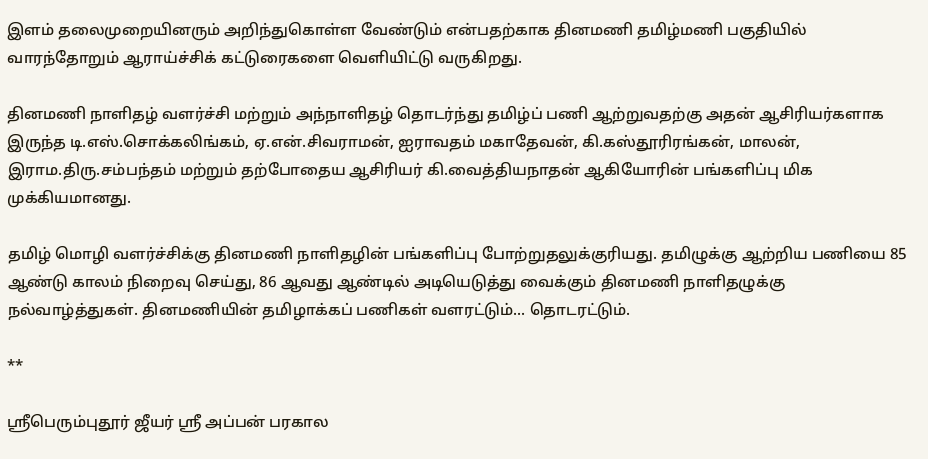இளம் தலைமுறையினரும் அறிந்துகொள்ள வேண்டும் என்பதற்காக தினமணி தமிழ்மணி பகுதியில் வாரந்தோறும் ஆராய்ச்சிக் கட்டுரைகளை வெளியிட்டு வருகிறது.

தினமணி நாளிதழ் வளர்ச்சி மற்றும் அந்நாளிதழ் தொடர்ந்து தமிழ்ப் பணி ஆற்றுவதற்கு அதன் ஆசிரியர்களாக இருந்த டி.எஸ்.சொக்கலிங்கம், ஏ.என்.சிவராமன், ஐராவதம் மகாதேவன், கி.கஸ்தூரிரங்கன், மாலன், இராம.திரு.சம்பந்தம் மற்றும் தற்போதைய ஆசிரியர் கி.வைத்தியநாதன் ஆகியோரின் பங்களிப்பு மிக முக்கியமானது.

தமிழ் மொழி வளர்ச்சிக்கு தினமணி நாளிதழின் பங்களிப்பு போற்றுதலுக்குரியது. தமிழுக்கு ஆற்றிய பணியை 85 ஆண்டு காலம் நிறைவு செய்து, 86 ஆவது ஆண்டில் அடியெடுத்து வைக்கும் தினமணி நாளிதழுக்கு நல்வாழ்த்துகள். தினமணியின் தமிழாக்கப் பணிகள் வளரட்டும்... தொடரட்டும்.

**

ஸ்ரீபெரும்புதூர் ஜீயர் ஸ்ரீ அப்பன் பரகால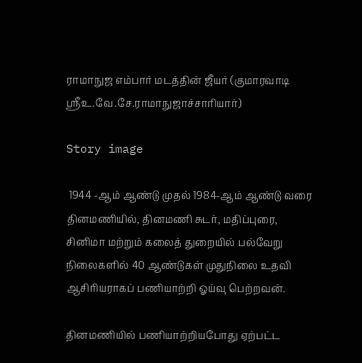ராமாநுஜ எம்பார் மடத்தின் ஜீயர் (குமாரவாடி ஸ்ரீஉ.வே.சே.ராமாநுஜாச்சாரியார்)

Story image

 1944 -ஆம் ஆண்டு முதல் 1984-ஆம் ஆண்டு வரை தினமணியில், தினமணி சுடர், மதிப்புரை, சினிமா மற்றும் கலைத் துறையில் பல்வேறு நிலைகளில் 40 ஆண்டுகள் முதுநிலை உதவி ஆசிரியராகப் பணியாற்றி ஓய்வு பெற்றவன்.

தினமணியில் பணியாற்றியபோது ஏற்பட்ட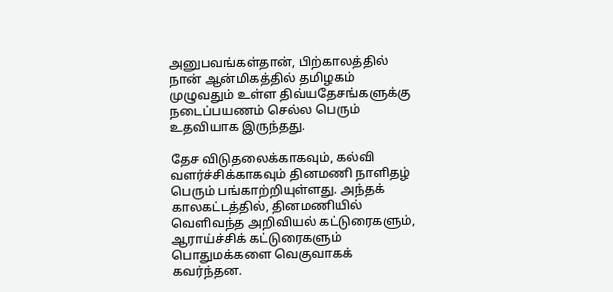அனுபவங்கள்தான், பிற்காலத்தில் நான் ஆன்மிகத்தில் தமிழகம் முழுவதும் உள்ள திவ்யதேசங்களுக்கு நடைப்பயணம் செல்ல பெரும் உதவியாக இருந்தது.

தேச விடுதலைக்காகவும், கல்வி வளர்ச்சிக்காகவும் தினமணி நாளிதழ் பெரும் பங்காற்றியுள்ளது. அந்தக் காலகட்டத்தில், தினமணியில் வெளிவந்த அறிவியல் கட்டுரைகளும், ஆராய்ச்சிக் கட்டுரைகளும் பொதுமக்களை வெகுவாகக் கவர்ந்தன.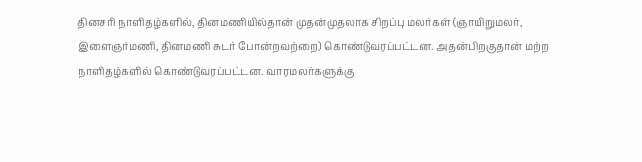தினசரி நாளிதழ்களில், தினமணியில்தான் முதன்முதலாக சிறப்பு மலர்கள் (ஞாயிறுமலர், இளைஞர்மணி, தினமணி சுடர் போன்றவற்றை) கொண்டுவரப்பட்டன. அதன்பிறகுதான் மற்ற நாளிதழ்களில் கொண்டுவரப்பட்டன. வாரமலர்களுக்கு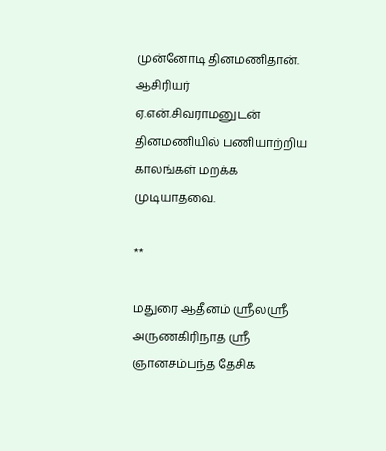முன்னோடி தினமணிதான். ஆசிரியர் ஏ.என்.சிவராமனுடன் தினமணியில் பணியாற்றிய காலங்கள் மறக்க முடியாதவை.

**

மதுரை ஆதீனம் ஸ்ரீலஸ்ரீ அருணகிரிநாத ஸ்ரீ ஞானசம்பந்த தேசிக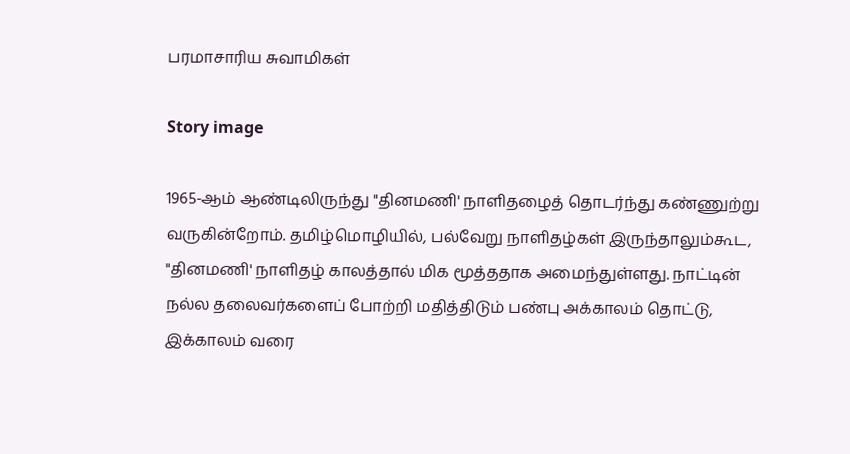பரமாசாரிய சுவாமிகள்

Story image

1965-ஆம் ஆண்டிலிருந்து "தினமணி' நாளிதழைத் தொடர்ந்து கண்ணுற்று வருகின்றோம். தமிழ்மொழியில், பல்வேறு நாளிதழ்கள் இருந்தாலும்கூட, "தினமணி' நாளிதழ் காலத்தால் மிக மூத்ததாக அமைந்துள்ளது. நாட்டின் நல்ல தலைவர்களைப் போற்றி மதித்திடும் பண்பு அக்காலம் தொட்டு, இக்காலம் வரை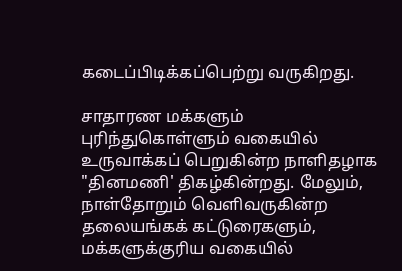கடைப்பிடிக்கப்பெற்று வருகிறது.

சாதாரண மக்களும் புரிந்துகொள்ளும் வகையில் உருவாக்கப் பெறுகின்ற நாளிதழாக "தினமணி' திகழ்கின்றது. மேலும், நாள்தோறும் வெளிவருகின்ற தலையங்கக் கட்டுரைகளும், மக்களுக்குரிய வகையில்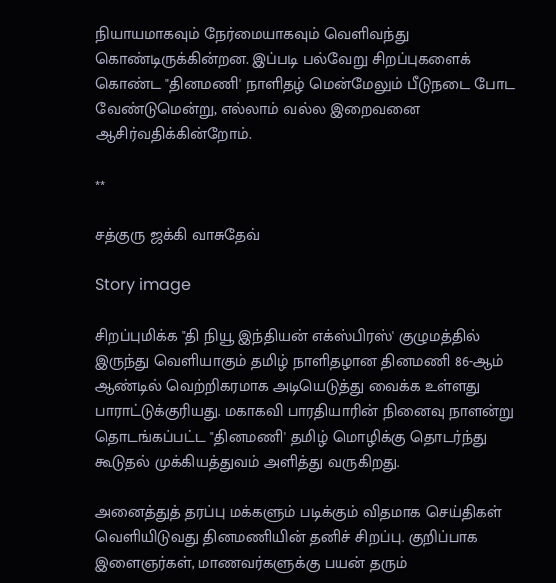நியாயமாகவும் நேர்மையாகவும் வெளிவந்து கொண்டிருக்கின்றன. இப்படி பல்வேறு சிறப்புகளைக் கொண்ட "தினமணி' நாளிதழ் மென்மேலும் பீடுநடை போட வேண்டுமென்று, எல்லாம் வல்ல இறைவனை ஆசிர்வதிக்கின்றோம்.

**

சத்குரு ஜக்கி வாசுதேவ்

Story image

சிறப்புமிக்க "தி நியூ இந்தியன் எக்ஸ்பிரஸ்' குழுமத்தில் இருந்து வெளியாகும் தமிழ் நாளிதழான தினமணி 86-ஆம் ஆண்டில் வெற்றிகரமாக அடியெடுத்து வைக்க உள்ளது பாராட்டுக்குரியது. மகாகவி பாரதியாரின் நினைவு நாளன்று தொடங்கப்பட்ட "தினமணி' தமிழ் மொழிக்கு தொடர்ந்து கூடுதல் முக்கியத்துவம் அளித்து வருகிறது.

அனைத்துத் தரப்பு மக்களும் படிக்கும் விதமாக செய்திகள் வெளியிடுவது தினமணியின் தனிச் சிறப்பு. குறிப்பாக இளைஞர்கள், மாணவர்களுக்கு பயன் தரும்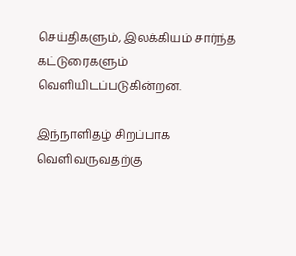செய்திகளும், இலக்கியம் சார்ந்த கட்டுரைகளும் வெளியிடப்படுகின்றன.

இந்நாளிதழ் சிறப்பாக வெளிவருவதற்கு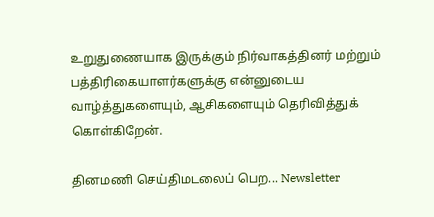உறுதுணையாக இருக்கும் நிர்வாகத்தினர் மற்றும் பத்திரிகையாளர்களுக்கு என்னுடைய வாழ்த்துகளையும், ஆசிகளையும் தெரிவித்துக் கொள்கிறேன்.

தினமணி செய்திமடலைப் பெற... Newsletter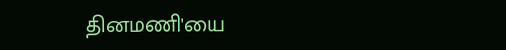தினமணி'யை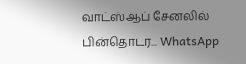வாட்ஸ்ஆப் சேனலில் பின்தொடர... WhatsApp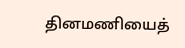தினமணியைத்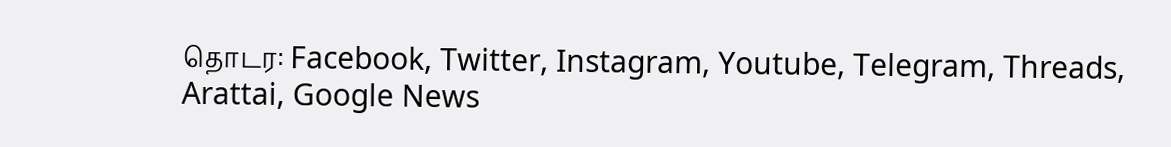தொடர: Facebook, Twitter, Instagram, Youtube, Telegram, Threads, Arattai, Google News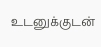உடனுக்குடன்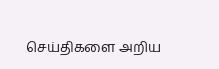செய்திகளை அறிய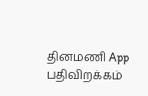தினமணி App பதிவிறக்கம்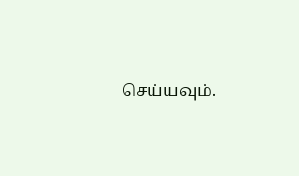செய்யவும்.